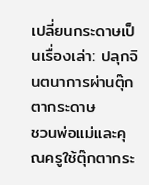เปลี่ยนกระดาษเป็นเรื่องเล่า: ปลุกจินตนาการผ่านตุ๊กตากระดาษ
ชวนพ่อแม่และคุณครูใช้ตุ๊กตากระ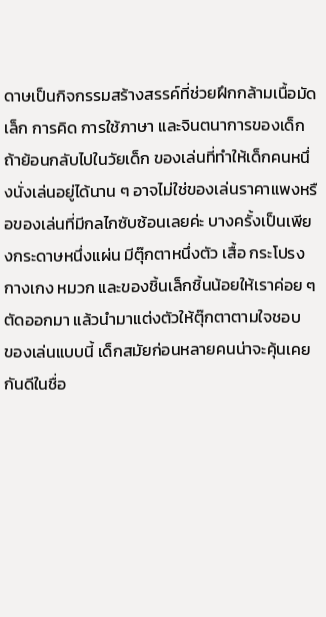ดาษเป็นกิจกรรมสร้างสรรค์ที่ช่วยฝึกกล้ามเนื้อมัดเล็ก การคิด การใช้ภาษา และจินตนาการของเด็ก
ถ้าย้อนกลับไปในวัยเด็ก ของเล่นที่ทำให้เด็กคนหนึ่งนั่งเล่นอยู่ได้นาน ๆ อาจไม่ใช่ของเล่นราคาแพงหรือของเล่นที่มีกลไกซับซ้อนเลยค่ะ บางครั้งเป็นเพียงกระดาษหนึ่งแผ่น มีตุ๊กตาหนึ่งตัว เสื้อ กระโปรง กางเกง หมวก และของชิ้นเล็กชิ้นน้อยให้เราค่อย ๆ ตัดออกมา แล้วนำมาแต่งตัวให้ตุ๊กตาตามใจชอบ
ของเล่นแบบนี้ เด็กสมัยก่อนหลายคนน่าจะคุ้นเคยกันดีในชื่อ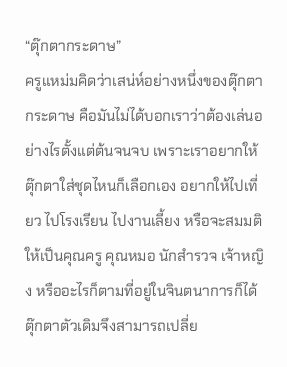“ตุ๊กตากระดาษ”
ครูแหม่มคิดว่าเสน่ห์อย่างหนึ่งของตุ๊กตากระดาษ คือมันไม่ได้บอกเราว่าต้องเล่นอย่างไรตั้งแต่ต้นจนจบ เพราะเราอยากให้ตุ๊กตาใส่ชุดไหนก็เลือกเอง อยากให้ไปเที่ยว ไปโรงเรียน ไปงานเลี้ยง หรือจะสมมติให้เป็นคุณครู คุณหมอ นักสำรวจ เจ้าหญิง หรืออะไรก็ตามที่อยู่ในจินตนาการก็ได้ ตุ๊กตาตัวเดิมจึงสามารถเปลี่ย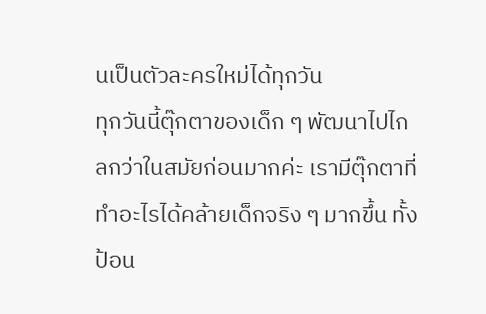นเป็นตัวละครใหม่ได้ทุกวัน
ทุกวันนี้ตุ๊กตาของเด็ก ๆ พัฒนาไปไกลกว่าในสมัยก่อนมากค่ะ เรามีตุ๊กตาที่ทำอะไรได้คล้ายเด็กจริง ๆ มากขึ้น ทั้งป้อน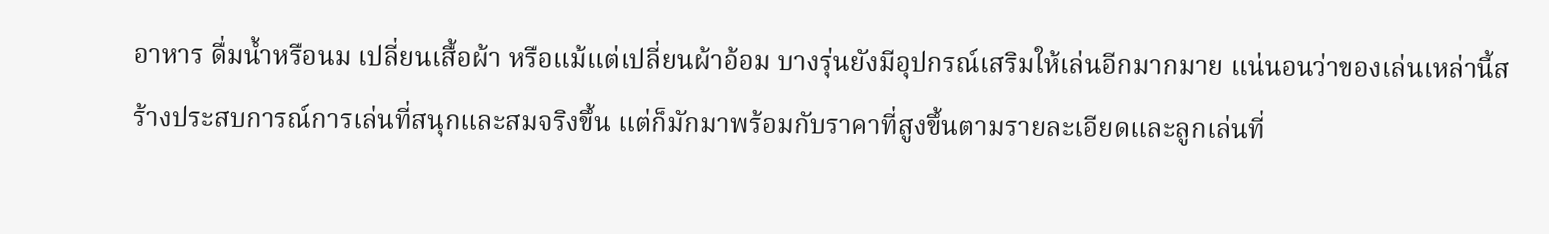อาหาร ดื่มน้ำหรือนม เปลี่ยนเสื้อผ้า หรือแม้แต่เปลี่ยนผ้าอ้อม บางรุ่นยังมีอุปกรณ์เสริมให้เล่นอีกมากมาย แน่นอนว่าของเล่นเหล่านี้สร้างประสบการณ์การเล่นที่สนุกและสมจริงขึ้น แต่ก็มักมาพร้อมกับราคาที่สูงขึ้นตามรายละเอียดและลูกเล่นที่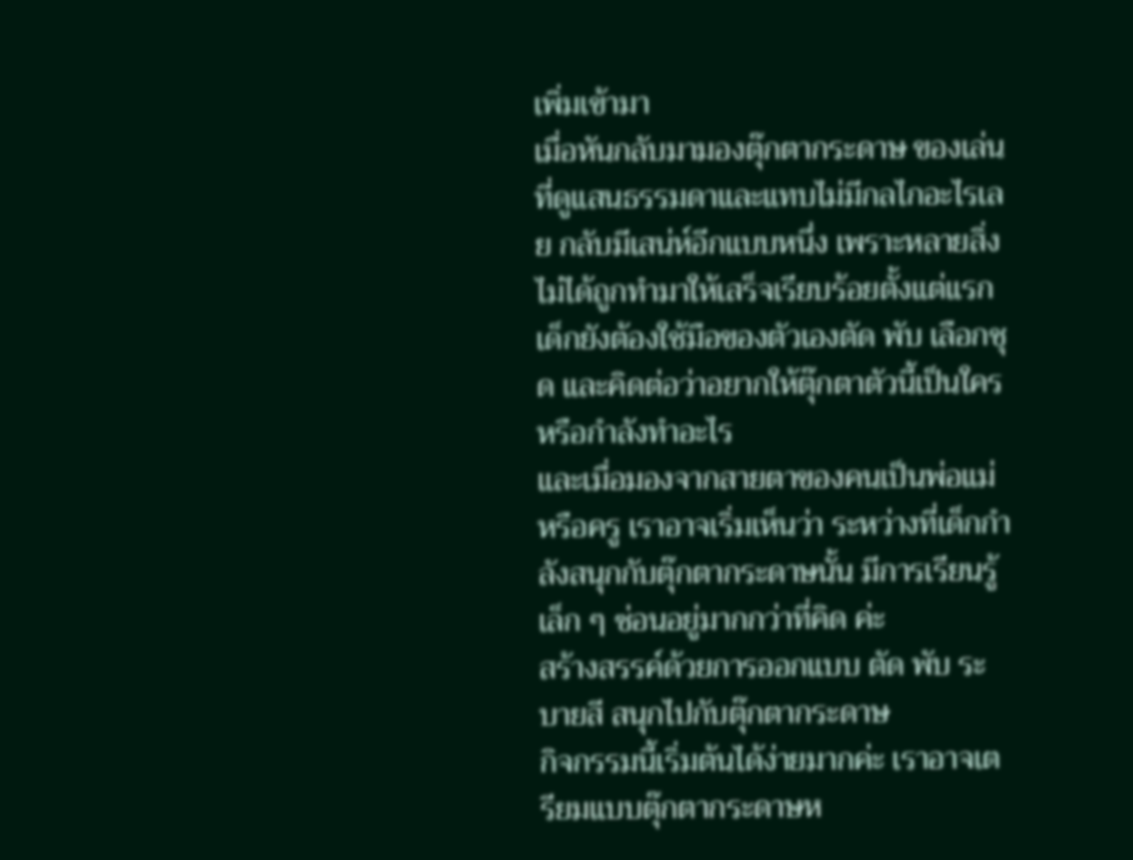เพิ่มเข้ามา
เมื่อหันกลับมามองตุ๊กตากระดาษ ของเล่นที่ดูแสนธรรมดาและแทบไม่มีกลไกอะไรเลย กลับมีเสน่ห์อีกแบบหนึ่ง เพราะหลายสิ่งไม่ได้ถูกทำมาให้เสร็จเรียบร้อยตั้งแต่แรก เด็กยังต้องใช้มือของตัวเองตัด พับ เลือกชุด และคิดต่อว่าอยากให้ตุ๊กตาตัวนี้เป็นใครหรือกำลังทำอะไร
และเมื่อมองจากสายตาของคนเป็นพ่อแม่หรือครู เราอาจเริ่มเห็นว่า ระหว่างที่เด็กกำลังสนุกกับตุ๊กตากระดาษนั้น มีการเรียนรู้เล็ก ๆ ซ่อนอยู่มากกว่าที่คิด ค่ะ
สร้างสรรค์ด้วยการออกแบบ ตัด พับ ระบายสี สนุกไปกับตุ๊กตากระดาษ
กิจกรรมนี้เริ่มต้นได้ง่ายมากค่ะ เราอาจเตรียมแบบตุ๊กตากระดาษห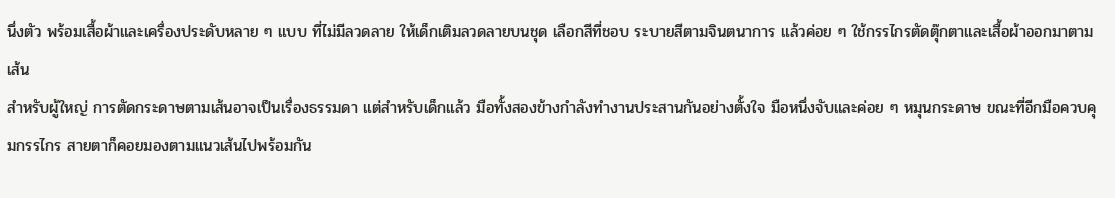นึ่งตัว พร้อมเสื้อผ้าและเครื่องประดับหลาย ๆ แบบ ที่ไม่มีลวดลาย ให้เด็กเติมลวดลายบนชุด เลือกสีที่ชอบ ระบายสีตามจินตนาการ แล้วค่อย ๆ ใช้กรรไกรตัดตุ๊กตาและเสื้อผ้าออกมาตามเส้น
สำหรับผู้ใหญ่ การตัดกระดาษตามเส้นอาจเป็นเรื่องธรรมดา แต่สำหรับเด็กแล้ว มือทั้งสองข้างกำลังทำงานประสานกันอย่างตั้งใจ มือหนึ่งจับและค่อย ๆ หมุนกระดาษ ขณะที่อีกมือควบคุมกรรไกร สายตาก็คอยมองตามแนวเส้นไปพร้อมกัน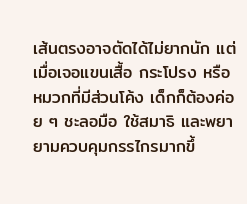เส้นตรงอาจตัดได้ไม่ยากนัก แต่เมื่อเจอแขนเสื้อ กระโปรง หรือหมวกที่มีส่วนโค้ง เด็กก็ต้องค่อย ๆ ชะลอมือ ใช้สมาธิ และพยายามควบคุมกรรไกรมากขึ้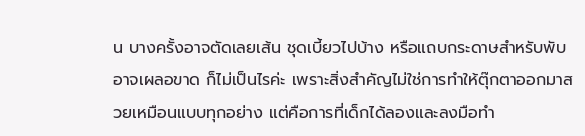น บางครั้งอาจตัดเลยเส้น ชุดเบี้ยวไปบ้าง หรือแถบกระดาษสำหรับพับอาจเผลอขาด ก็ไม่เป็นไรค่ะ เพราะสิ่งสำคัญไม่ใช่การทำให้ตุ๊กตาออกมาสวยเหมือนแบบทุกอย่าง แต่คือการที่เด็กได้ลองและลงมือทำ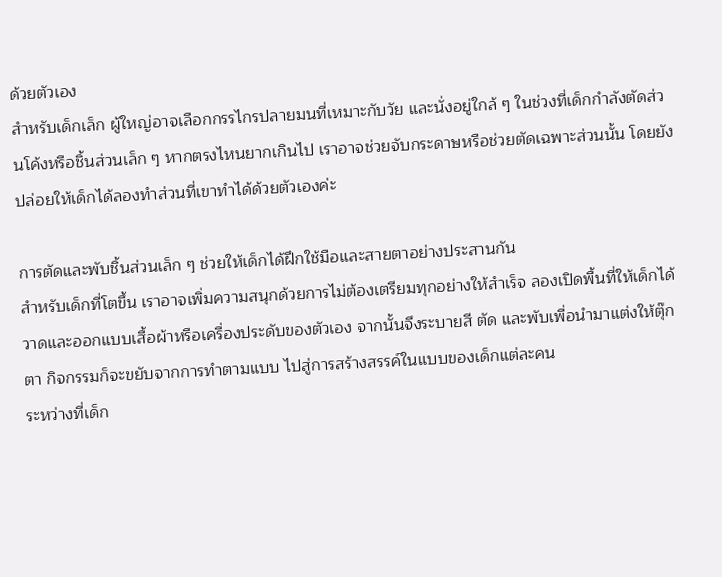ด้วยตัวเอง
สำหรับเด็กเล็ก ผู้ใหญ่อาจเลือกกรรไกรปลายมนที่เหมาะกับวัย และนั่งอยู่ใกล้ ๆ ในช่วงที่เด็กกำลังตัดส่วนโค้งหรือชิ้นส่วนเล็ก ๆ หากตรงไหนยากเกินไป เราอาจช่วยจับกระดาษหรือช่วยตัดเฉพาะส่วนนั้น โดยยังปล่อยให้เด็กได้ลองทำส่วนที่เขาทำได้ด้วยตัวเองค่ะ

การตัดและพับชิ้นส่วนเล็ก ๆ ช่วยให้เด็กได้ฝึกใช้มือและสายตาอย่างประสานกัน
สำหรับเด็กที่โตขึ้น เราอาจเพิ่มความสนุกด้วยการไม่ต้องเตรียมทุกอย่างให้สำเร็จ ลองเปิดพื้นที่ให้เด็กได้วาดและออกแบบเสื้อผ้าหรือเครื่องประดับของตัวเอง จากนั้นจึงระบายสี ตัด และพับเพื่อนำมาแต่งให้ตุ๊กตา กิจกรรมก็จะขยับจากการทำตามแบบ ไปสู่การสร้างสรรค์ในแบบของเด็กแต่ละคน
ระหว่างที่เด็ก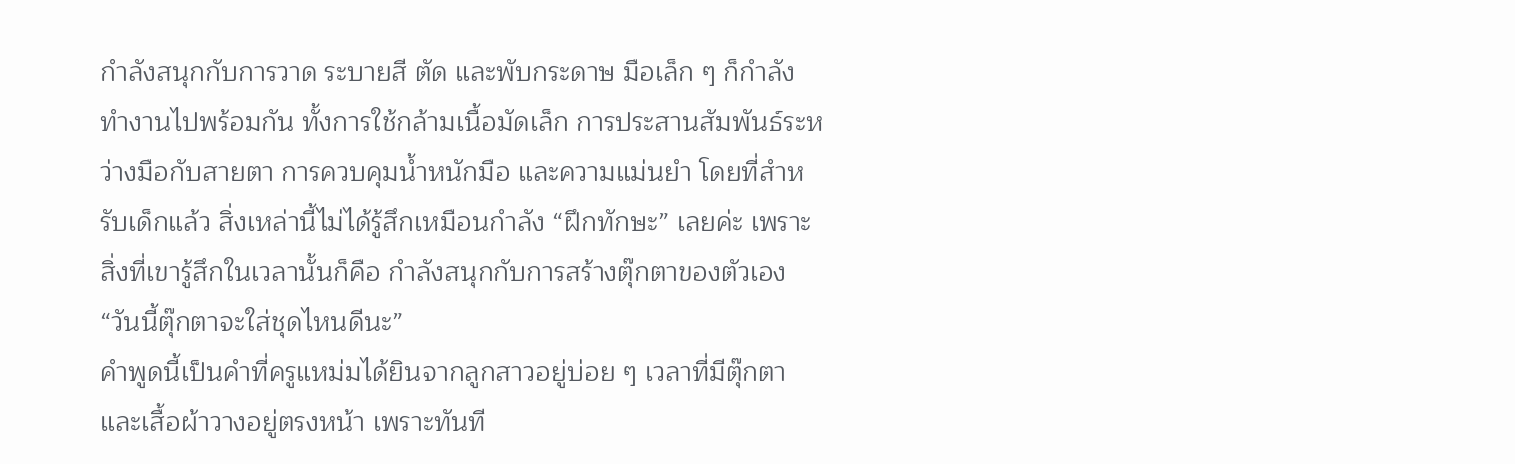กำลังสนุกกับการวาด ระบายสี ตัด และพับกระดาษ มือเล็ก ๆ ก็กำลังทำงานไปพร้อมกัน ทั้งการใช้กล้ามเนื้อมัดเล็ก การประสานสัมพันธ์ระหว่างมือกับสายตา การควบคุมน้ำหนักมือ และความแม่นยำ โดยที่สำหรับเด็กแล้ว สิ่งเหล่านี้ไม่ได้รู้สึกเหมือนกำลัง “ฝึกทักษะ” เลยค่ะ เพราะสิ่งที่เขารู้สึกในเวลานั้นก็คือ กำลังสนุกกับการสร้างตุ๊กตาของตัวเอง
“วันนี้ตุ๊กตาจะใส่ชุดไหนดีนะ”
คำพูดนี้เป็นคำที่ครูแหม่มได้ยินจากลูกสาวอยู่บ่อย ๆ เวลาที่มีตุ๊กตาและเสื้อผ้าวางอยู่ตรงหน้า เพราะทันที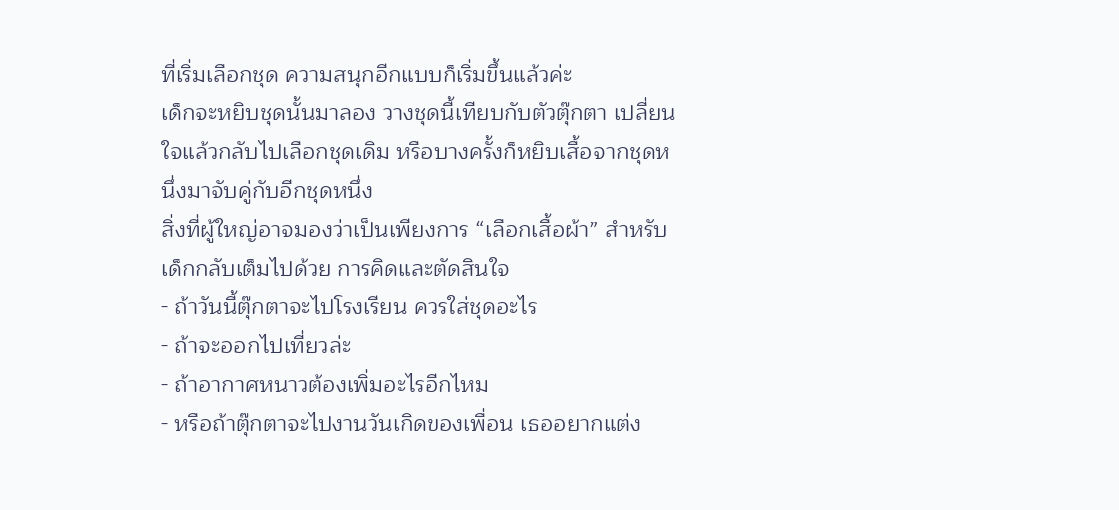ที่เริ่มเลือกชุด ความสนุกอีกแบบก็เริ่มขึ้นแล้วค่ะ
เด็กจะหยิบชุดนั้นมาลอง วางชุดนี้เทียบกับตัวตุ๊กตา เปลี่ยนใจแล้วกลับไปเลือกชุดเดิม หรือบางครั้งก็หยิบเสื้อจากชุดหนึ่งมาจับคู่กับอีกชุดหนึ่ง
สิ่งที่ผู้ใหญ่อาจมองว่าเป็นเพียงการ “เลือกเสื้อผ้า” สำหรับเด็กกลับเต็มไปด้วย การคิดและตัดสินใจ
- ถ้าวันนี้ตุ๊กตาจะไปโรงเรียน ควรใส่ชุดอะไร
- ถ้าจะออกไปเที่ยวล่ะ
- ถ้าอากาศหนาวต้องเพิ่มอะไรอีกไหม
- หรือถ้าตุ๊กตาจะไปงานวันเกิดของเพื่อน เธออยากแต่ง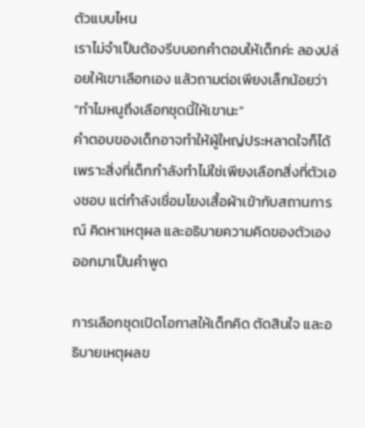ตัวแบบไหน
เราไม่จำเป็นต้องรีบบอกคำตอบให้เด็กค่ะ ลองปล่อยให้เขาเลือกเอง แล้วถามต่อเพียงเล็กน้อยว่า
“ทำไมหนูถึงเลือกชุดนี้ให้เขานะ”
คำตอบของเด็กอาจทำให้ผู้ใหญ่ประหลาดใจก็ได้ เพราะสิ่งที่เด็กกำลังทำไม่ใช่เพียงเลือกสิ่งที่ตัวเองชอบ แต่กำลังเชื่อมโยงเสื้อผ้าเข้ากับสถานการณ์ คิดหาเหตุผล และอธิบายความคิดของตัวเองออกมาเป็นคำพูด

การเลือกชุดเปิดโอกาสให้เด็กคิด ตัดสินใจ และอธิบายเหตุผลข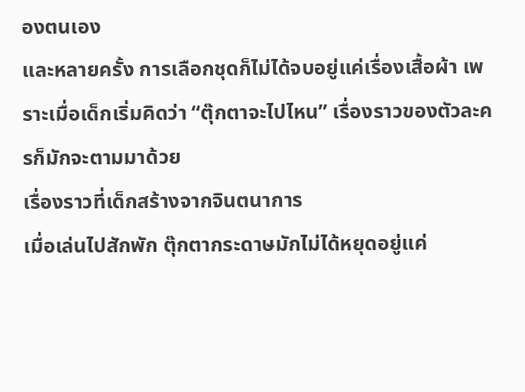องตนเอง
และหลายครั้ง การเลือกชุดก็ไม่ได้จบอยู่แค่เรื่องเสื้อผ้า เพราะเมื่อเด็กเริ่มคิดว่า “ตุ๊กตาจะไปไหน” เรื่องราวของตัวละครก็มักจะตามมาด้วย
เรื่องราวที่เด็กสร้างจากจินตนาการ
เมื่อเล่นไปสักพัก ตุ๊กตากระดาษมักไม่ได้หยุดอยู่แค่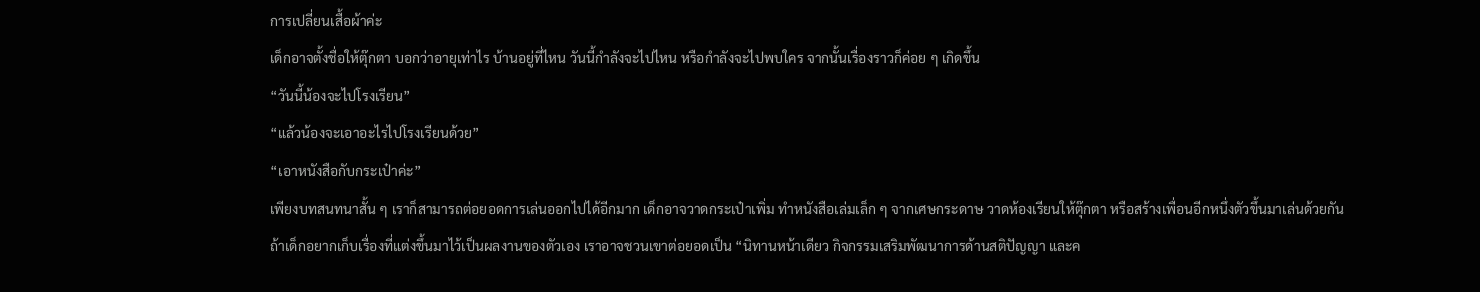การเปลี่ยนเสื้อผ้าค่ะ
เด็กอาจตั้งชื่อให้ตุ๊กตา บอกว่าอายุเท่าไร บ้านอยู่ที่ไหน วันนี้กำลังจะไปไหน หรือกำลังจะไปพบใคร จากนั้นเรื่องราวก็ค่อย ๆ เกิดขึ้น
“วันนี้น้องจะไปโรงเรียน”
“แล้วน้องจะเอาอะไรไปโรงเรียนด้วย”
“เอาหนังสือกับกระเป๋าค่ะ”
เพียงบทสนทนาสั้น ๆ เราก็สามารถต่อยอดการเล่นออกไปได้อีกมาก เด็กอาจวาดกระเป๋าเพิ่ม ทำหนังสือเล่มเล็ก ๆ จากเศษกระดาษ วาดห้องเรียนให้ตุ๊กตา หรือสร้างเพื่อนอีกหนึ่งตัวขึ้นมาเล่นด้วยกัน
ถ้าเด็กอยากเก็บเรื่องที่แต่งขึ้นมาไว้เป็นผลงานของตัวเอง เราอาจชวนเขาต่อยอดเป็น “นิทานหน้าเดียว กิจกรรมเสริมพัฒนาการด้านสติปัญญา และค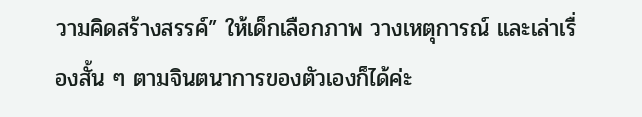วามคิดสร้างสรรค์” ให้เด็กเลือกภาพ วางเหตุการณ์ และเล่าเรื่องสั้น ๆ ตามจินตนาการของตัวเองก็ได้ค่ะ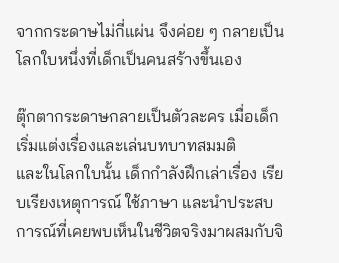จากกระดาษไม่กี่แผ่น จึงค่อย ๆ กลายเป็นโลกใบหนึ่งที่เด็กเป็นคนสร้างขึ้นเอง

ตุ๊กตากระดาษกลายเป็นตัวละคร เมื่อเด็กเริ่มแต่งเรื่องและเล่นบทบาทสมมติ
และในโลกใบนั้น เด็กกำลังฝึกเล่าเรื่อง เรียบเรียงเหตุการณ์ ใช้ภาษา และนำประสบการณ์ที่เคยพบเห็นในชีวิตจริงมาผสมกับจิ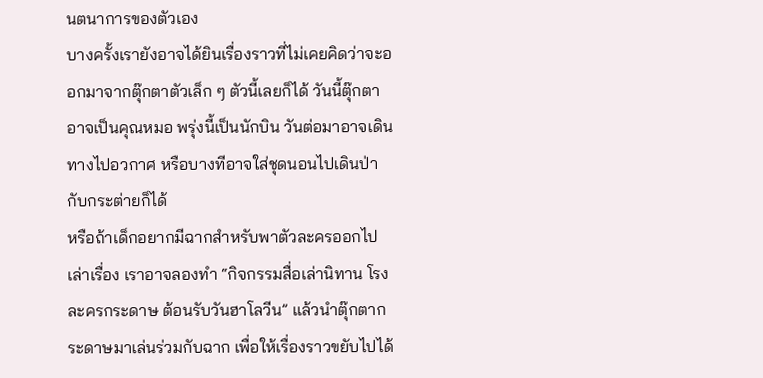นตนาการของตัวเอง
บางครั้งเรายังอาจได้ยินเรื่องราวที่ไม่เคยคิดว่าจะออกมาจากตุ๊กตาตัวเล็ก ๆ ตัวนี้เลยก็ได้ วันนี้ตุ๊กตาอาจเป็นคุณหมอ พรุ่งนี้เป็นนักบิน วันต่อมาอาจเดินทางไปอวกาศ หรือบางทีอาจใส่ชุดนอนไปเดินป่ากับกระต่ายก็ได้
หรือถ้าเด็กอยากมีฉากสำหรับพาตัวละครออกไปเล่าเรื่อง เราอาจลองทำ “กิจกรรมสื่อเล่านิทาน โรงละครกระดาษ ต้อนรับวันฮาโลวีน” แล้วนำตุ๊กตากระดาษมาเล่นร่วมกับฉาก เพื่อให้เรื่องราวขยับไปได้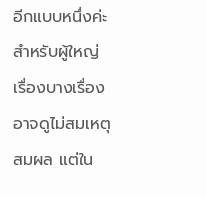อีกแบบหนึ่งค่ะ
สำหรับผู้ใหญ่ เรื่องบางเรื่องอาจดูไม่สมเหตุสมผล แต่ใน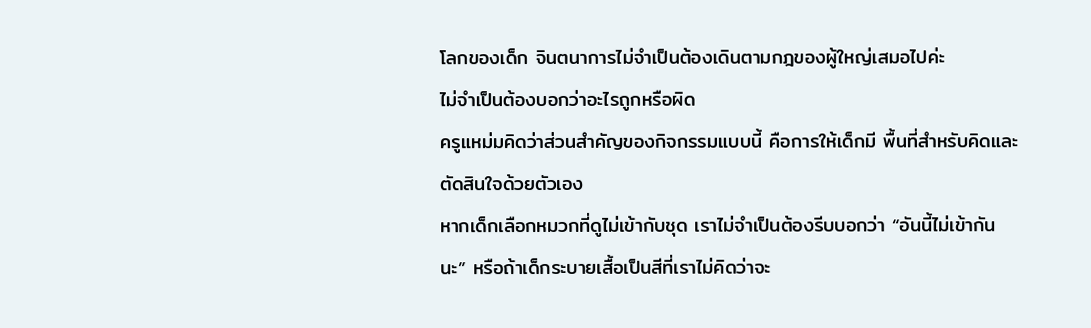โลกของเด็ก จินตนาการไม่จำเป็นต้องเดินตามกฎของผู้ใหญ่เสมอไปค่ะ
ไม่จำเป็นต้องบอกว่าอะไรถูกหรือผิด
ครูแหม่มคิดว่าส่วนสำคัญของกิจกรรมแบบนี้ คือการให้เด็กมี พื้นที่สำหรับคิดและตัดสินใจด้วยตัวเอง
หากเด็กเลือกหมวกที่ดูไม่เข้ากับชุด เราไม่จำเป็นต้องรีบบอกว่า “อันนี้ไม่เข้ากันนะ” หรือถ้าเด็กระบายเสื้อเป็นสีที่เราไม่คิดว่าจะ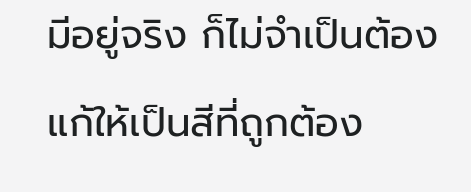มีอยู่จริง ก็ไม่จำเป็นต้องแก้ให้เป็นสีที่ถูกต้อง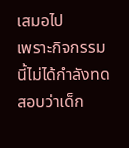เสมอไป
เพราะกิจกรรมนี้ไม่ได้กำลังทดสอบว่าเด็ก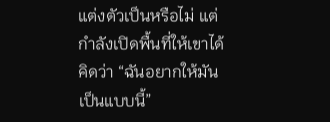แต่งตัวเป็นหรือไม่ แต่กำลังเปิดพื้นที่ให้เขาได้คิดว่า “ฉันอยากให้มันเป็นแบบนี้”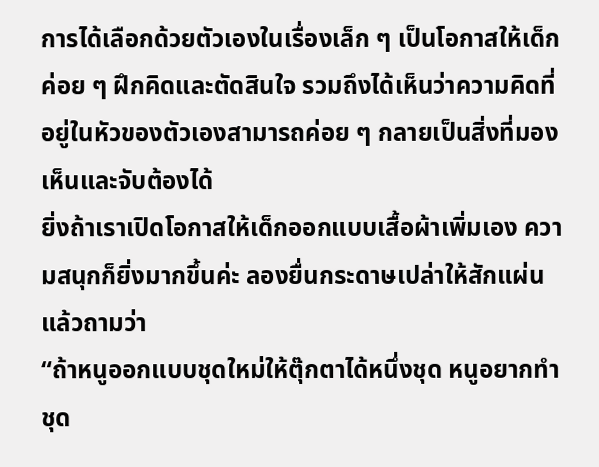การได้เลือกด้วยตัวเองในเรื่องเล็ก ๆ เป็นโอกาสให้เด็กค่อย ๆ ฝึกคิดและตัดสินใจ รวมถึงได้เห็นว่าความคิดที่อยู่ในหัวของตัวเองสามารถค่อย ๆ กลายเป็นสิ่งที่มองเห็นและจับต้องได้
ยิ่งถ้าเราเปิดโอกาสให้เด็กออกแบบเสื้อผ้าเพิ่มเอง ความสนุกก็ยิ่งมากขึ้นค่ะ ลองยื่นกระดาษเปล่าให้สักแผ่นแล้วถามว่า
“ถ้าหนูออกแบบชุดใหม่ให้ตุ๊กตาได้หนึ่งชุด หนูอยากทำชุด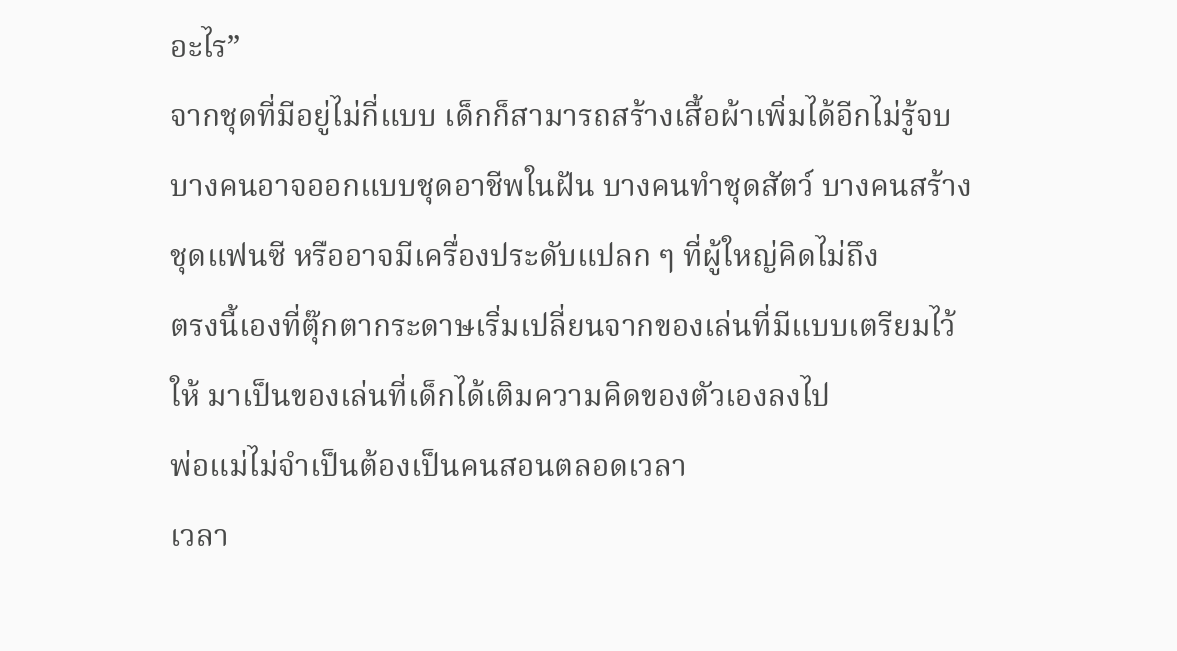อะไร”
จากชุดที่มีอยู่ไม่กี่แบบ เด็กก็สามารถสร้างเสื้อผ้าเพิ่มได้อีกไม่รู้จบ บางคนอาจออกแบบชุดอาชีพในฝัน บางคนทำชุดสัตว์ บางคนสร้างชุดแฟนซี หรืออาจมีเครื่องประดับแปลก ๆ ที่ผู้ใหญ่คิดไม่ถึง
ตรงนี้เองที่ตุ๊กตากระดาษเริ่มเปลี่ยนจากของเล่นที่มีแบบเตรียมไว้ให้ มาเป็นของเล่นที่เด็กได้เติมความคิดของตัวเองลงไป
พ่อแม่ไม่จำเป็นต้องเป็นคนสอนตลอดเวลา
เวลา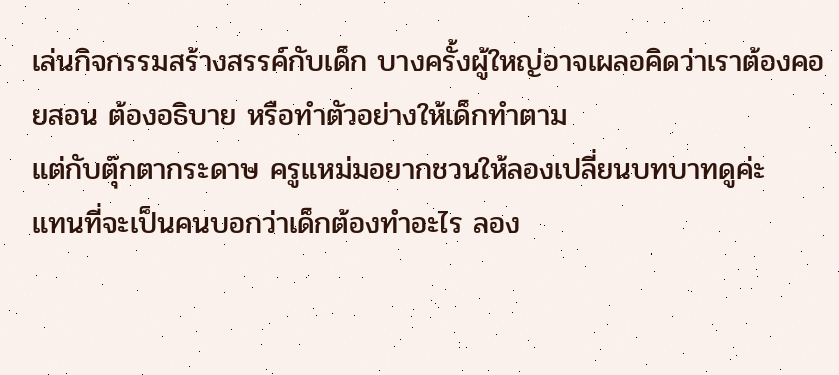เล่นกิจกรรมสร้างสรรค์กับเด็ก บางครั้งผู้ใหญ่อาจเผลอคิดว่าเราต้องคอยสอน ต้องอธิบาย หรือทำตัวอย่างให้เด็กทำตาม
แต่กับตุ๊กตากระดาษ ครูแหม่มอยากชวนให้ลองเปลี่ยนบทบาทดูค่ะ
แทนที่จะเป็นคนบอกว่าเด็กต้องทำอะไร ลอง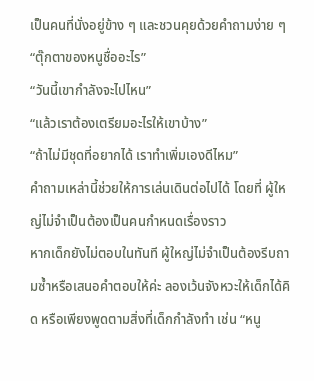เป็นคนที่นั่งอยู่ข้าง ๆ และชวนคุยด้วยคำถามง่าย ๆ
“ตุ๊กตาของหนูชื่ออะไร”
“วันนี้เขากำลังจะไปไหน”
“แล้วเราต้องเตรียมอะไรให้เขาบ้าง”
“ถ้าไม่มีชุดที่อยากได้ เราทำเพิ่มเองดีไหม”
คำถามเหล่านี้ช่วยให้การเล่นเดินต่อไปได้ โดยที่ ผู้ใหญ่ไม่จำเป็นต้องเป็นคนกำหนดเรื่องราว
หากเด็กยังไม่ตอบในทันที ผู้ใหญ่ไม่จำเป็นต้องรีบถามซ้ำหรือเสนอคำตอบให้ค่ะ ลองเว้นจังหวะให้เด็กได้คิด หรือเพียงพูดตามสิ่งที่เด็กกำลังทำ เช่น “หนู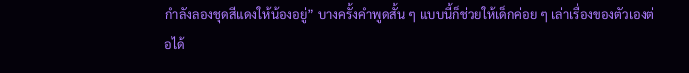กำลังลองชุดสีแดงให้น้องอยู่” บางครั้งคำพูดสั้น ๆ แบบนี้ก็ช่วยให้เด็กค่อย ๆ เล่าเรื่องของตัวเองต่อได้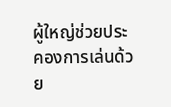ผู้ใหญ่ช่วยประคองการเล่นด้วย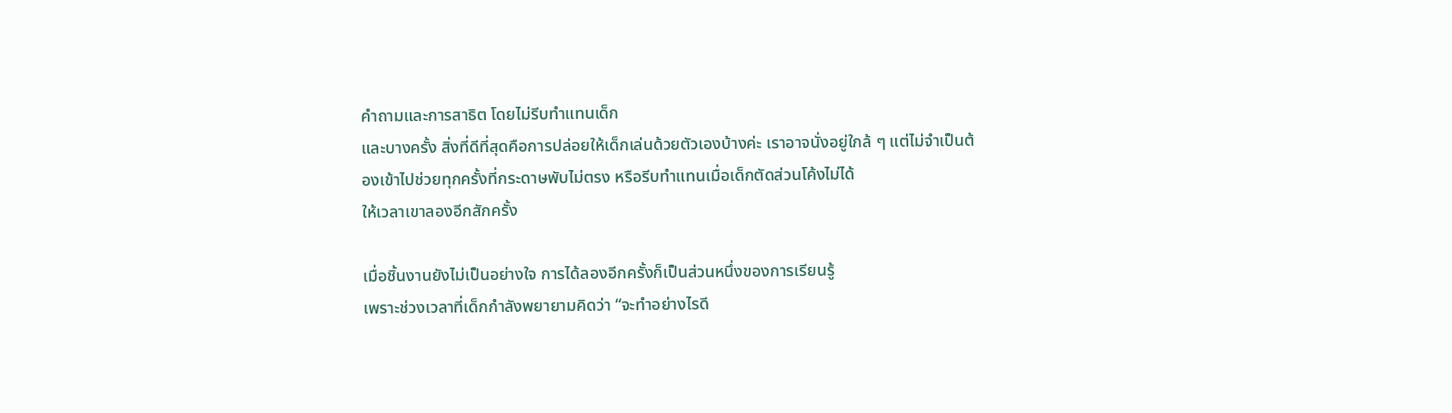คำถามและการสาธิต โดยไม่รีบทำแทนเด็ก
และบางครั้ง สิ่งที่ดีที่สุดคือการปล่อยให้เด็กเล่นด้วยตัวเองบ้างค่ะ เราอาจนั่งอยู่ใกล้ ๆ แต่ไม่จำเป็นต้องเข้าไปช่วยทุกครั้งที่กระดาษพับไม่ตรง หรือรีบทำแทนเมื่อเด็กตัดส่วนโค้งไม่ได้
ให้เวลาเขาลองอีกสักครั้ง

เมื่อชิ้นงานยังไม่เป็นอย่างใจ การได้ลองอีกครั้งก็เป็นส่วนหนึ่งของการเรียนรู้
เพราะช่วงเวลาที่เด็กกำลังพยายามคิดว่า “จะทำอย่างไรดี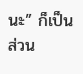นะ” ก็เป็นส่วน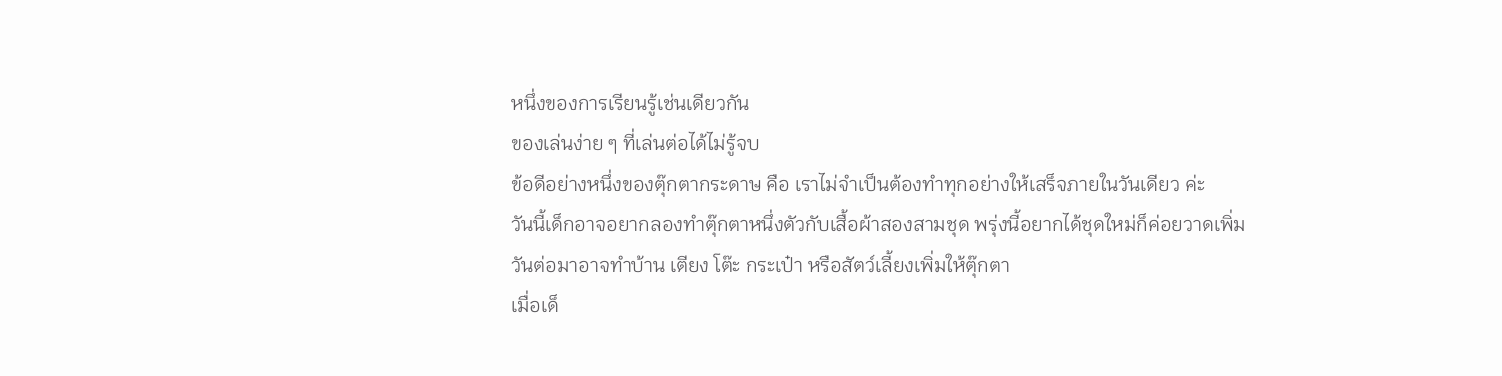หนึ่งของการเรียนรู้เช่นเดียวกัน
ของเล่นง่าย ๆ ที่เล่นต่อได้ไม่รู้จบ
ข้อดีอย่างหนึ่งของตุ๊กตากระดาษ คือ เราไม่จำเป็นต้องทำทุกอย่างให้เสร็จภายในวันเดียว ค่ะ
วันนี้เด็กอาจอยากลองทำตุ๊กตาหนึ่งตัวกับเสื้อผ้าสองสามชุด พรุ่งนี้อยากได้ชุดใหม่ก็ค่อยวาดเพิ่ม วันต่อมาอาจทำบ้าน เตียง โต๊ะ กระเป๋า หรือสัตว์เลี้ยงเพิ่มให้ตุ๊กตา
เมื่อเด็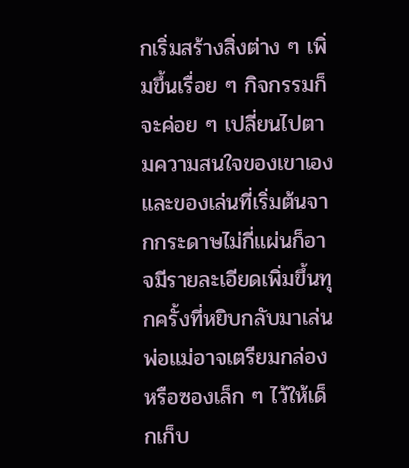กเริ่มสร้างสิ่งต่าง ๆ เพิ่มขึ้นเรื่อย ๆ กิจกรรมก็จะค่อย ๆ เปลี่ยนไปตามความสนใจของเขาเอง และของเล่นที่เริ่มต้นจากกระดาษไม่กี่แผ่นก็อาจมีรายละเอียดเพิ่มขึ้นทุกครั้งที่หยิบกลับมาเล่น
พ่อแม่อาจเตรียมกล่องหรือซองเล็ก ๆ ไว้ให้เด็กเก็บ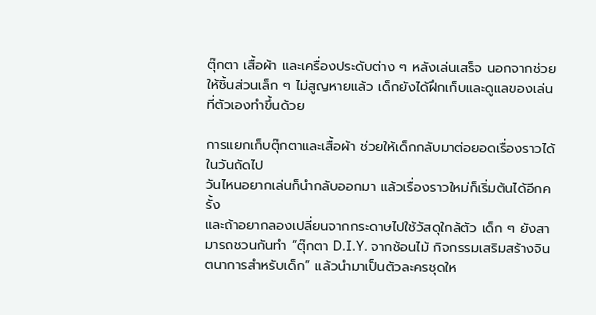ตุ๊กตา เสื้อผ้า และเครื่องประดับต่าง ๆ หลังเล่นเสร็จ นอกจากช่วยให้ชิ้นส่วนเล็ก ๆ ไม่สูญหายแล้ว เด็กยังได้ฝึกเก็บและดูแลของเล่นที่ตัวเองทำขึ้นด้วย

การแยกเก็บตุ๊กตาและเสื้อผ้า ช่วยให้เด็กกลับมาต่อยอดเรื่องราวได้ในวันถัดไป
วันไหนอยากเล่นก็นำกลับออกมา แล้วเรื่องราวใหม่ก็เริ่มต้นได้อีกครั้ง
และถ้าอยากลองเปลี่ยนจากกระดาษไปใช้วัสดุใกล้ตัว เด็ก ๆ ยังสามารถชวนกันทำ “ตุ๊กตา D.I.Y. จากช้อนไม้ กิจกรรมเสริมสร้างจินตนาการสำหรับเด็ก” แล้วนำมาเป็นตัวละครชุดให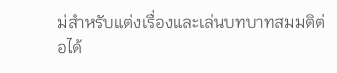ม่สำหรับแต่งเรื่องและเล่นบทบาทสมมติต่อได้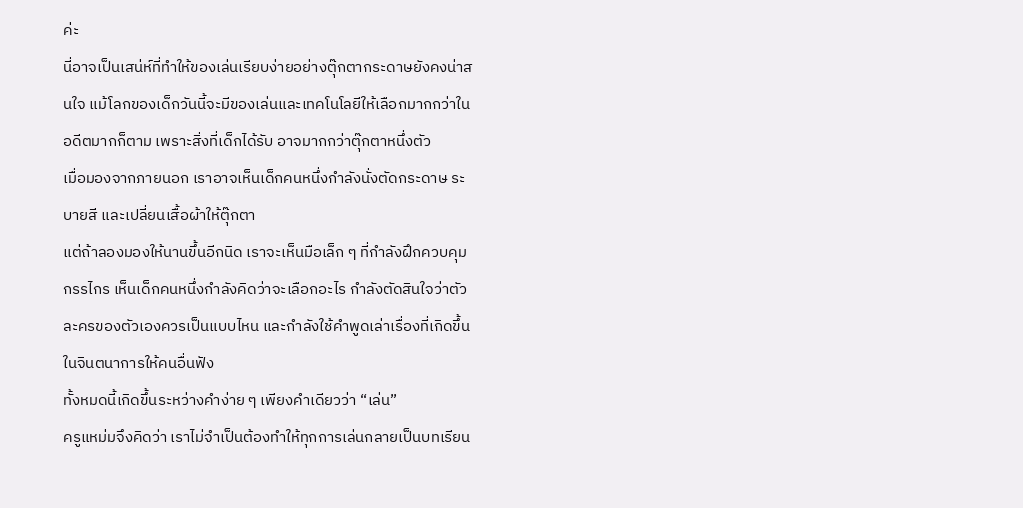ค่ะ
นี่อาจเป็นเสน่ห์ที่ทำให้ของเล่นเรียบง่ายอย่างตุ๊กตากระดาษยังคงน่าสนใจ แม้โลกของเด็กวันนี้จะมีของเล่นและเทคโนโลยีให้เลือกมากกว่าในอดีตมากก็ตาม เพราะสิ่งที่เด็กได้รับ อาจมากกว่าตุ๊กตาหนึ่งตัว
เมื่อมองจากภายนอก เราอาจเห็นเด็กคนหนึ่งกำลังนั่งตัดกระดาษ ระบายสี และเปลี่ยนเสื้อผ้าให้ตุ๊กตา
แต่ถ้าลองมองให้นานขึ้นอีกนิด เราจะเห็นมือเล็ก ๆ ที่กำลังฝึกควบคุมกรรไกร เห็นเด็กคนหนึ่งกำลังคิดว่าจะเลือกอะไร กำลังตัดสินใจว่าตัวละครของตัวเองควรเป็นแบบไหน และกำลังใช้คำพูดเล่าเรื่องที่เกิดขึ้นในจินตนาการให้คนอื่นฟัง
ทั้งหมดนี้เกิดขึ้นระหว่างคำง่าย ๆ เพียงคำเดียวว่า “เล่น”
ครูแหม่มจึงคิดว่า เราไม่จำเป็นต้องทำให้ทุกการเล่นกลายเป็นบทเรียน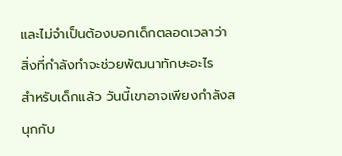และไม่จำเป็นต้องบอกเด็กตลอดเวลาว่า สิ่งที่กำลังทำจะช่วยพัฒนาทักษะอะไร
สำหรับเด็กแล้ว วันนี้เขาอาจเพียงกำลังสนุกกับ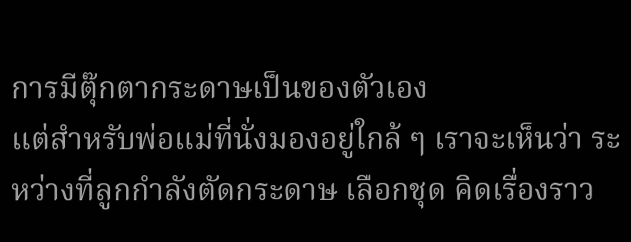การมีตุ๊กตากระดาษเป็นของตัวเอง
แต่สำหรับพ่อแม่ที่นั่งมองอยู่ใกล้ ๆ เราจะเห็นว่า ระหว่างที่ลูกกำลังตัดกระดาษ เลือกชุด คิดเรื่องราว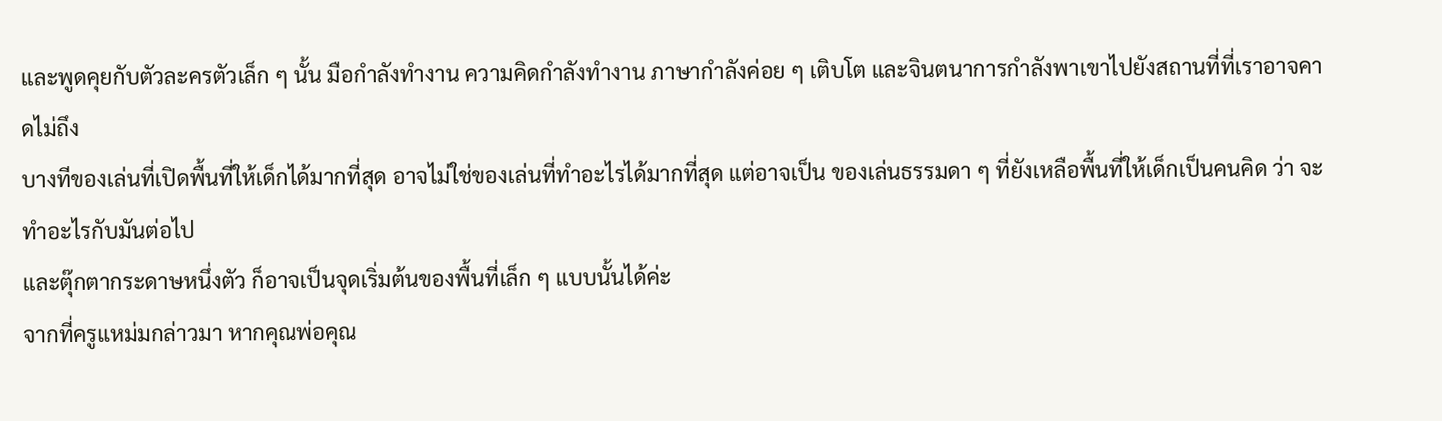และพูดคุยกับตัวละครตัวเล็ก ๆ นั้น มือกำลังทำงาน ความคิดกำลังทำงาน ภาษากำลังค่อย ๆ เติบโต และจินตนาการกำลังพาเขาไปยังสถานที่ที่เราอาจคาดไม่ถึง
บางทีของเล่นที่เปิดพื้นที่ให้เด็กได้มากที่สุด อาจไม่ใช่ของเล่นที่ทำอะไรได้มากที่สุด แต่อาจเป็น ของเล่นธรรมดา ๆ ที่ยังเหลือพื้นที่ให้เด็กเป็นคนคิด ว่า จะทำอะไรกับมันต่อไป
และตุ๊กตากระดาษหนึ่งตัว ก็อาจเป็นจุดเริ่มต้นของพื้นที่เล็ก ๆ แบบนั้นได้ค่ะ
จากที่ครูแหม่มกล่าวมา หากคุณพ่อคุณ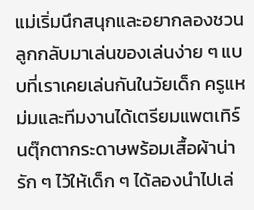แม่เริ่มนึกสนุกและอยากลองชวนลูกกลับมาเล่นของเล่นง่าย ๆ แบบที่เราเคยเล่นกันในวัยเด็ก ครูแหม่มและทีมงานได้เตรียมแพตเทิร์นตุ๊กตากระดาษพร้อมเสื้อผ้าน่ารัก ๆ ไว้ให้เด็ก ๆ ได้ลองนำไปเล่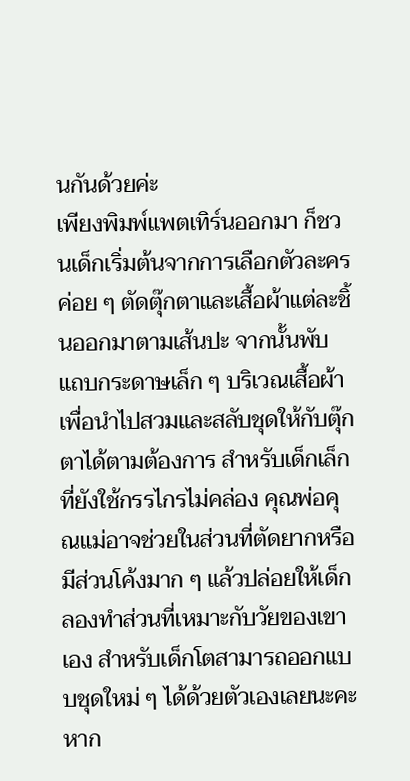นกันด้วยค่ะ
เพียงพิมพ์แพตเทิร์นออกมา ก็ชวนเด็กเริ่มต้นจากการเลือกตัวละคร ค่อย ๆ ตัดตุ๊กตาและเสื้อผ้าแต่ละชิ้นออกมาตามเส้นปะ จากนั้นพับแถบกระดาษเล็ก ๆ บริเวณเสื้อผ้า เพื่อนำไปสวมและสลับชุดให้กับตุ๊กตาได้ตามต้องการ สำหรับเด็กเล็กที่ยังใช้กรรไกรไม่คล่อง คุณพ่อคุณแม่อาจช่วยในส่วนที่ตัดยากหรือมีส่วนโค้งมาก ๆ แล้วปล่อยให้เด็กลองทำส่วนที่เหมาะกับวัยของเขาเอง สำหรับเด็กโตสามารถออกแบบชุดใหม่ ๆ ได้ด้วยตัวเองเลยนะคะ หาก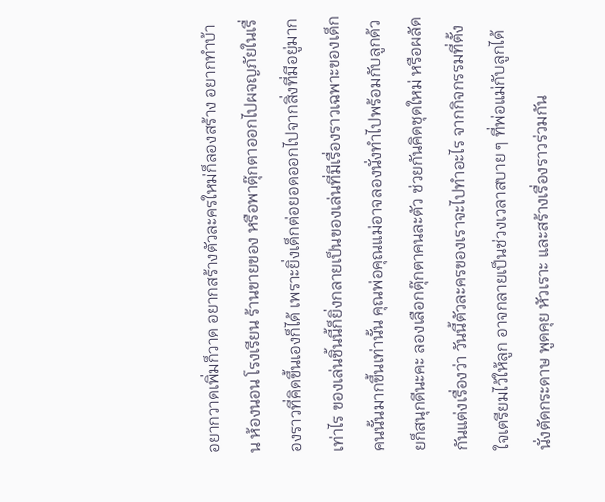อยากวาดเพิ่มก็วาด อยากสร้างตัวละครใหม่ก็ลองสร้าง อยากทำบ้าน ห้องนอน โรงเรียน ร้านขายของ หรือพาตุ๊กตาออกไปผจญภัยในเรื่องราวที่คิดขึ้นเองก็ได้ เพราะยิ่งเด็กต่อยอดออกไปจากสิ่งที่มีอยู่มากเท่าไร ของเล่นชิ้นนี้ก็ยิ่งกลายเป็นของเล่นที่มีเรื่องราวเฉพาะของเด็กคนนั้นมากขึ้นเท่านั้น คุณพ่อคุณแม่อาจลองนั่งทำไปพร้อมกับลูกด้วยก็สนุกดีนะคะ ลองเลือกตุ๊กตาคนละตัว ช่วยกันคิดชุดใหม่ หรือผลัดกันแต่งเรื่องว่า วันนี้ตัวละครของเราจะไปทำอะไร จากกิจกรรมที่ตั้งใจเตรียมไว้ให้ลูก อาจกลายเป็นช่วงเวลาสบาย ๆ ที่พ่อแม่กับลูกได้นั่งตัดกระดาษ พูดคุย หัวเราะ และสร้างเรื่องราวร่วมกัน